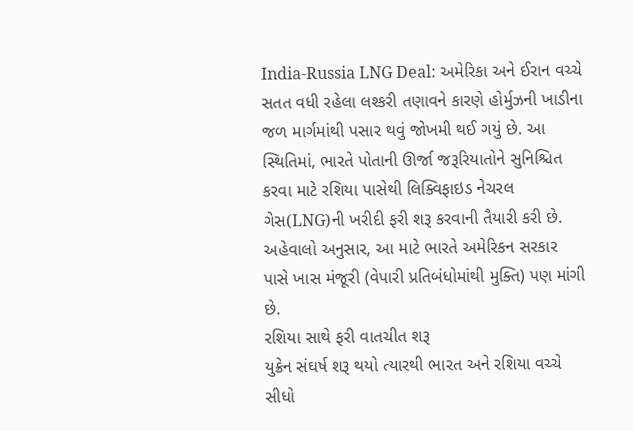India-Russia LNG Deal: અમેરિકા અને ઈરાન વચ્ચે સતત વધી રહેલા લશ્કરી તણાવને કારણે હોર્મુઝની ખાડીના જળ માર્ગમાંથી પસાર થવું જોખમી થઈ ગયું છે. આ સ્થિતિમાં, ભારતે પોતાની ઊર્જા જરૂરિયાતોને સુનિશ્ચિત કરવા માટે રશિયા પાસેથી લિક્વિફાઇડ નેચરલ ગેસ(LNG)ની ખરીદી ફરી શરૂ કરવાની તૈયારી કરી છે. અહેવાલો અનુસાર, આ માટે ભારતે અમેરિકન સરકાર પાસે ખાસ મંજૂરી (વેપારી પ્રતિબંધોમાંથી મુક્તિ) પણ માંગી છે.
રશિયા સાથે ફરી વાતચીત શરૂ
યુક્રેન સંઘર્ષ શરૂ થયો ત્યારથી ભારત અને રશિયા વચ્ચે સીધો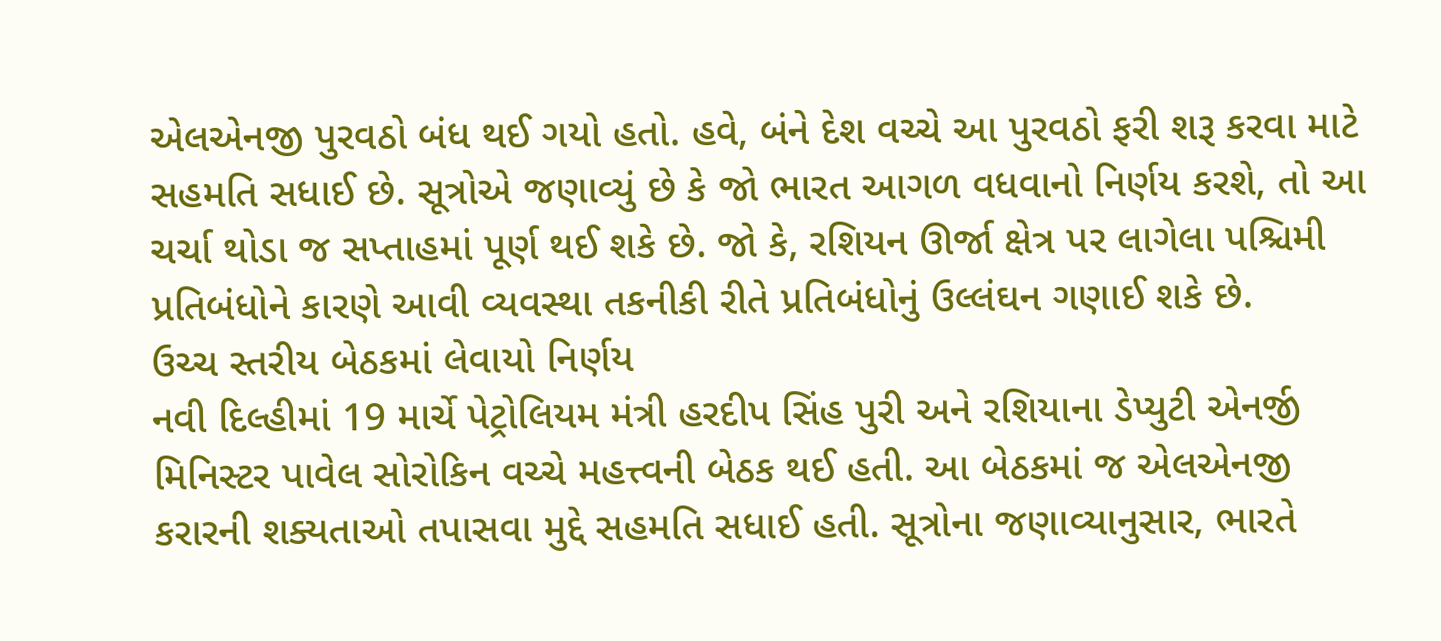એલએનજી પુરવઠો બંધ થઈ ગયો હતો. હવે, બંને દેશ વચ્ચે આ પુરવઠો ફરી શરૂ કરવા માટે સહમતિ સધાઈ છે. સૂત્રોએ જણાવ્યું છે કે જો ભારત આગળ વધવાનો નિર્ણય કરશે, તો આ ચર્ચા થોડા જ સપ્તાહમાં પૂર્ણ થઈ શકે છે. જો કે, રશિયન ઊર્જા ક્ષેત્ર પર લાગેલા પશ્ચિમી પ્રતિબંધોને કારણે આવી વ્યવસ્થા તકનીકી રીતે પ્રતિબંધોનું ઉલ્લંઘન ગણાઈ શકે છે.
ઉચ્ચ સ્તરીય બેઠકમાં લેવાયો નિર્ણય
નવી દિલ્હીમાં 19 માર્ચે પેટ્રોલિયમ મંત્રી હરદીપ સિંહ પુરી અને રશિયાના ડેપ્યુટી એનર્જી મિનિસ્ટર પાવેલ સોરોકિન વચ્ચે મહત્ત્વની બેઠક થઈ હતી. આ બેઠકમાં જ એલએનજી કરારની શક્યતાઓ તપાસવા મુદ્દે સહમતિ સધાઈ હતી. સૂત્રોના જણાવ્યાનુસાર, ભારતે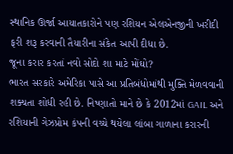સ્થાનિક ઊર્જા આયાતકારોને પણ રશિયન એલએનજીની ખરીદી ફરી શરૂ કરવાની તૈયારીના સંકેત આપી દીધા છે.
જૂના કરાર કરતાં નવો સોદો શા માટે મોંઘો?
ભારત સરકારે અમેરિકા પાસે આ પ્રતિબંધોમાંથી મુક્તિ મેળવવાની શક્યતા શોધી રહી છે. નિષ્ણાતો માને છે કે 2012માં GAIL અને રશિયાની ગેઝપ્રોમ કંપની વચ્ચે થયેલા લાંબા ગાળાના કરારની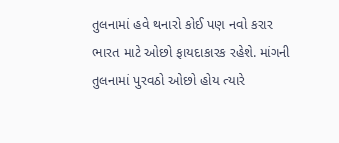તુલનામાં હવે થનારો કોઈ પણ નવો કરાર ભારત માટે ઓછો ફાયદાકારક રહેશે. માંગની તુલનામાં પુરવઠો ઓછો હોય ત્યારે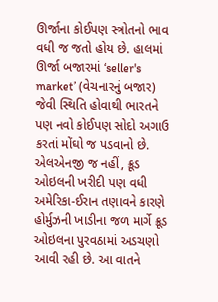ઊર્જાના કોઈપણ સ્ત્રોતનો ભાવ વધી જ જતો હોય છે. હાલમાં ઊર્જા બજારમાં ‘seller's market’ (વેચનારનું બજાર) જેવી સ્થિતિ હોવાથી ભારતને પણ નવો કોઈપણ સોદો અગાઉ કરતાં મોંઘો જ પડવાનો છે.
એલએનજી જ નહીં, ક્રૂડ ઓઇલની ખરીદી પણ વધી
અમેરિકા-ઈરાન તણાવને કારણે હોર્મુઝની ખાડીના જળ માર્ગે ક્રૂડ ઓઇલના પુરવઠામાં અડચણો આવી રહી છે. આ વાતને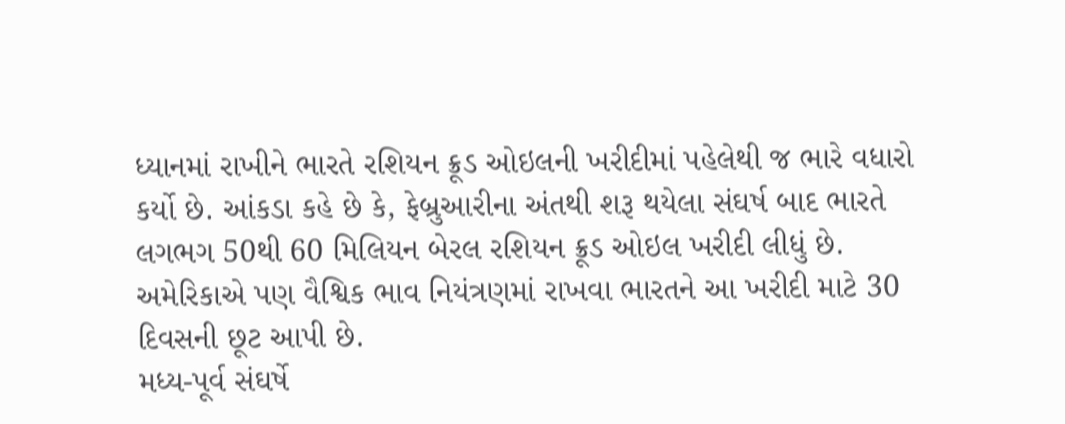ધ્યાનમાં રાખીને ભારતે રશિયન ક્રૂડ ઓઇલની ખરીદીમાં પહેલેથી જ ભારે વધારો કર્યો છે. આંકડા કહે છે કે, ફેબ્રુઆરીના અંતથી શરૂ થયેલા સંઘર્ષ બાદ ભારતે લગભગ 50થી 60 મિલિયન બેરલ રશિયન ક્રૂડ ઓઇલ ખરીદી લીધું છે. અમેરિકાએ પણ વૈશ્વિક ભાવ નિયંત્રણમાં રાખવા ભારતને આ ખરીદી માટે 30 દિવસની છૂટ આપી છે.
મધ્ય-પૂર્વ સંઘર્ષે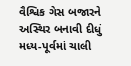વૈશ્વિક ગેસ બજારને અસ્થિર બનાવી દીધું
મધ્ય-પૂર્વમાં ચાલી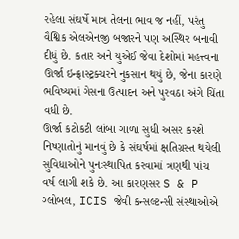રહેલા સંઘર્ષે માત્ર તેલના ભાવ જ નહીં, પરંતુ વૈશ્વિક એલએનજી બજારને પણ અસ્થિર બનાવી દીધું છે. કતાર અને યુએઈ જેવા દેશોમાં મહત્ત્વના ઊર્જા ઇન્ફ્રાસ્ટ્રક્ચરને નુકસાન થયું છે, જેના કારણે ભવિષ્યમાં ગેસના ઉત્પાદન અને પુરવઠા અંગે ચિંતા વધી છે.
ઊર્જા કટોકટી લાંબા ગાળા સુધી અસર કરશે
નિષ્ણાતોનું માનવું છે કે સંઘર્ષમાં ક્ષતિગ્રસ્ત થયેલી સુવિધાઓને પુનઃસ્થાપિત કરવામાં ત્રણથી પાંચ વર્ષ લાગી શકે છે. આ કારણસર S & P ગ્લોબલ, ICIS જેવી કન્સલ્ટન્સી સંસ્થાઓએ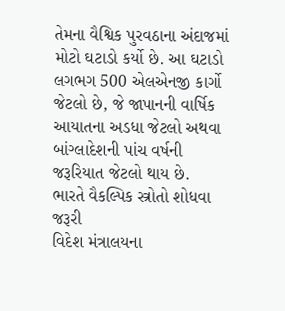તેમના વૈશ્વિક પુરવઠાના અંદાજમાં મોટો ઘટાડો કર્યો છે. આ ઘટાડો લગભગ 500 એલએનજી કાર્ગો જેટલો છે, જે જાપાનની વાર્ષિક આયાતના અડધા જેટલો અથવા બાંગ્લાદેશની પાંચ વર્ષની જરૂરિયાત જેટલો થાય છે.
ભારતે વૈકલ્પિક સ્ત્રોતો શોધવા જરૂરી
વિદેશ મંત્રાલયના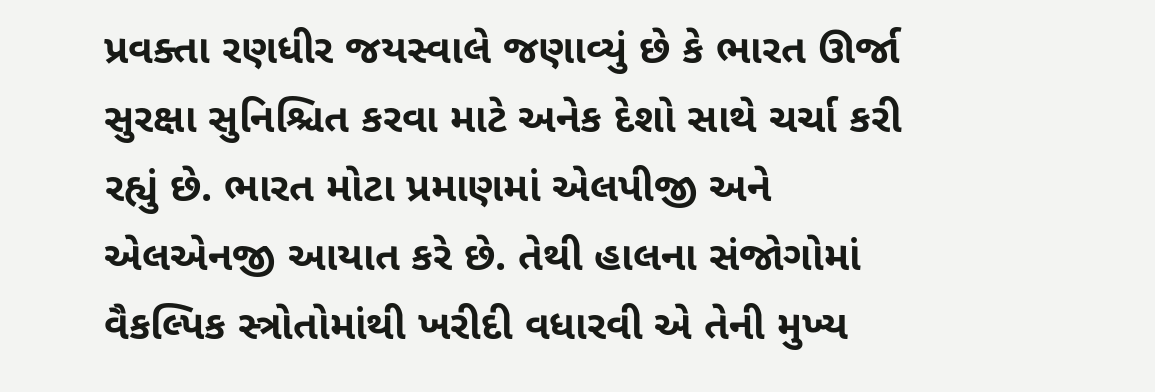પ્રવક્તા રણધીર જયસ્વાલે જણાવ્યું છે કે ભારત ઊર્જા સુરક્ષા સુનિશ્ચિત કરવા માટે અનેક દેશો સાથે ચર્ચા કરી રહ્યું છે. ભારત મોટા પ્રમાણમાં એલપીજી અને એલએનજી આયાત કરે છે. તેથી હાલના સંજોગોમાં વૈકલ્પિક સ્ત્રોતોમાંથી ખરીદી વધારવી એ તેની મુખ્ય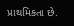પ્રાથમિકતા છે.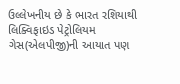ઉલ્લેખનીય છે કે ભારત રશિયાથી લિક્વિફાઇડ પેટ્રોલિયમ ગેસ(એલપીજી)ની આયાત પણ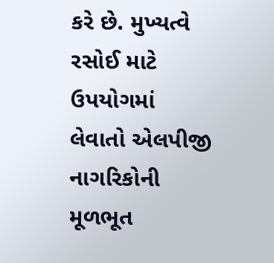કરે છે. મુખ્યત્વે રસોઈ માટે ઉપયોગમાં લેવાતો એલપીજી નાગરિકોની મૂળભૂત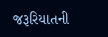જરૂરિયાતની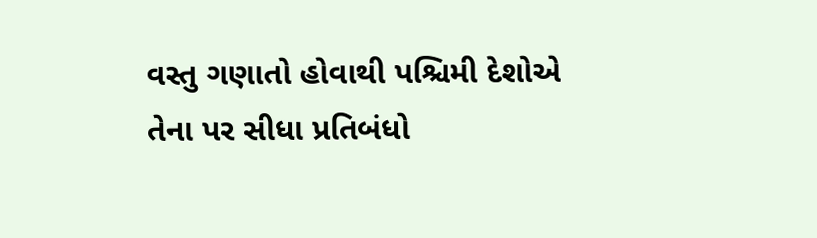વસ્તુ ગણાતો હોવાથી પશ્ચિમી દેશોએ તેના પર સીધા પ્રતિબંધો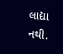લાદ્યા નથી.